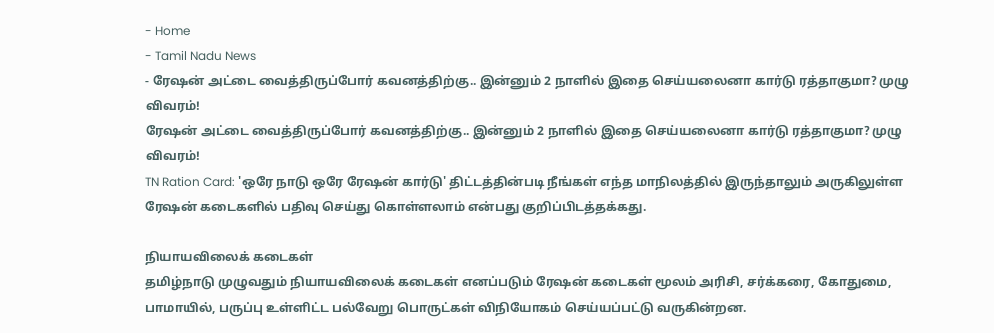- Home
- Tamil Nadu News
- ரேஷன் அட்டை வைத்திருப்போர் கவனத்திற்கு.. இன்னும் 2 நாளில் இதை செய்யலைனா கார்டு ரத்தாகுமா? முழு விவரம்!
ரேஷன் அட்டை வைத்திருப்போர் கவனத்திற்கு.. இன்னும் 2 நாளில் இதை செய்யலைனா கார்டு ரத்தாகுமா? முழு விவரம்!
TN Ration Card: 'ஒரே நாடு ஒரே ரேஷன் கார்டு' திட்டத்தின்படி நீங்கள் எந்த மாநிலத்தில் இருந்தாலும் அருகிலுள்ள ரேஷன் கடைகளில் பதிவு செய்து கொள்ளலாம் என்பது குறிப்பிடத்தக்கது.

நியாயவிலைக் கடைகள்
தமிழ்நாடு முழுவதும் நியாயவிலைக் கடைகள் எனப்படும் ரேஷன் கடைகள் மூலம் அரிசி, சர்க்கரை, கோதுமை, பாமாயில், பருப்பு உள்ளிட்ட பல்வேறு பொருட்கள் விநியோகம் செய்யப்பட்டு வருகின்றன.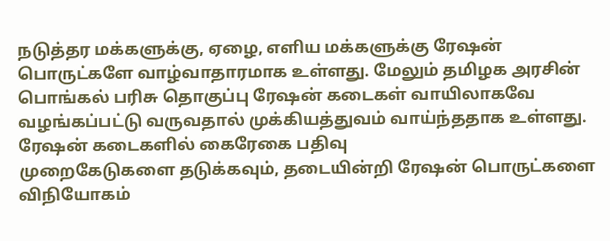நடுத்தர மக்களுக்கு, ஏழை, எளிய மக்களுக்கு ரேஷன் பொருட்களே வாழ்வாதாரமாக உள்ளது. மேலும் தமிழக அரசின் பொங்கல் பரிசு தொகுப்பு ரேஷன் கடைகள் வாயிலாகவே வழங்கப்பட்டு வருவதால் முக்கியத்துவம் வாய்ந்ததாக உள்ளது.
ரேஷன் கடைகளில் கைரேகை பதிவு
முறைகேடுகளை தடுக்கவும், தடையின்றி ரேஷன் பொருட்களை விநியோகம்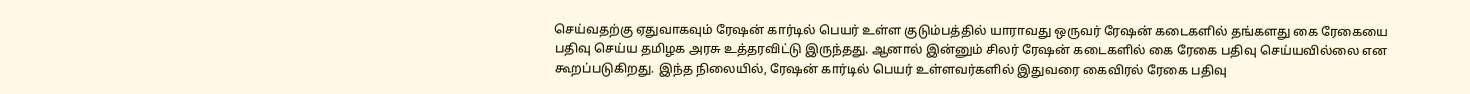செய்வதற்கு ஏதுவாகவும் ரேஷன் கார்டில் பெயர் உள்ள குடும்பத்தில் யாராவது ஒருவர் ரேஷன் கடைகளில் தங்களது கை ரேகையை பதிவு செய்ய தமிழக அரசு உத்தரவிட்டு இருந்தது. ஆனால் இன்னும் சிலர் ரேஷன் கடைகளில் கை ரேகை பதிவு செய்யவில்லை என கூறப்படுகிறது. இந்த நிலையில், ரேஷன் கார்டில் பெயர் உள்ளவர்களில் இதுவரை கைவிரல் ரேகை பதிவு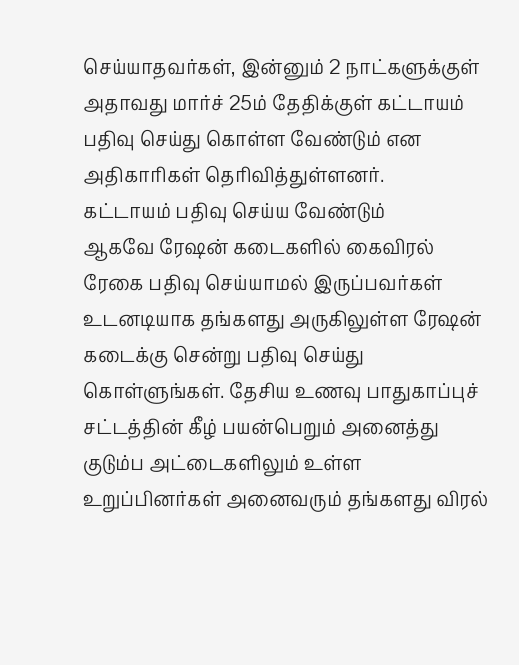செய்யாதவர்கள், இன்னும் 2 நாட்களுக்குள் அதாவது மார்ச் 25ம் தேதிக்குள் கட்டாயம் பதிவு செய்து கொள்ள வேண்டும் என அதிகாரிகள் தெரிவித்துள்ளனர்.
கட்டாயம் பதிவு செய்ய வேண்டும்
ஆகவே ரேஷன் கடைகளில் கைவிரல் ரேகை பதிவு செய்யாமல் இருப்பவர்கள் உடனடியாக தங்களது அருகிலுள்ள ரேஷன் கடைக்கு சென்று பதிவு செய்து கொள்ளுங்கள். தேசிய உணவு பாதுகாப்புச் சட்டத்தின் கீழ் பயன்பெறும் அனைத்து குடும்ப அட்டைகளிலும் உள்ள உறுப்பினர்கள் அனைவரும் தங்களது விரல்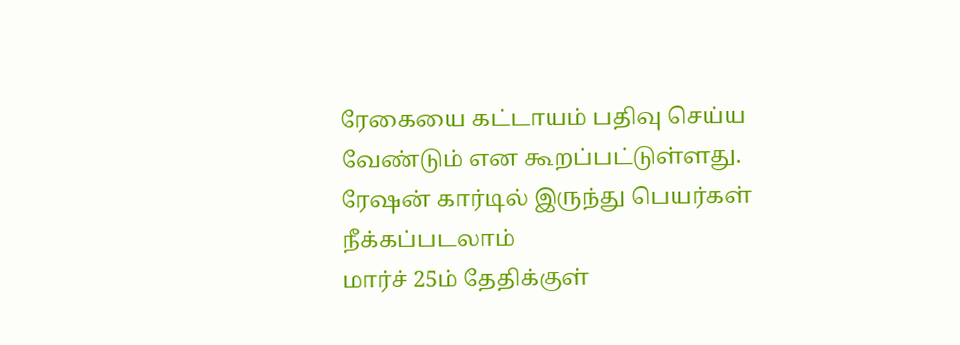ரேகையை கட்டாயம் பதிவு செய்ய வேண்டும் என கூறப்பட்டுள்ளது.
ரேஷன் கார்டில் இருந்து பெயர்கள் நீக்கப்படலாம்
மார்ச் 25ம் தேதிக்குள்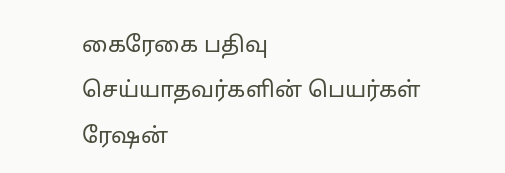கைரேகை பதிவு செய்யாதவர்களின் பெயர்கள் ரேஷன்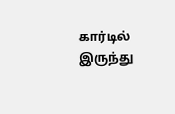கார்டில் இருந்து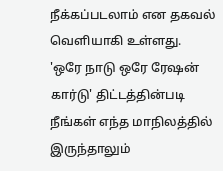நீக்கப்படலாம் என தகவல் வெளியாகி உள்ளது. 'ஒரே நாடு ஒரே ரேஷன் கார்டு' திட்டத்தின்படி நீங்கள் எந்த மாநிலத்தில் இருந்தாலும்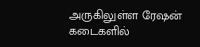அருகிலுள்ள ரேஷன் கடைகளில்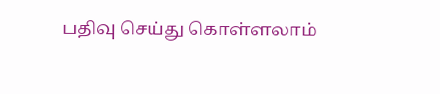பதிவு செய்து கொள்ளலாம்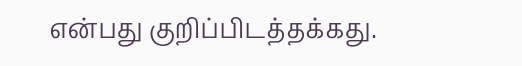என்பது குறிப்பிடத்தக்கது.